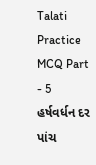Talati Practice MCQ Part - 5
હર્ષવર્ધન દર પાંચ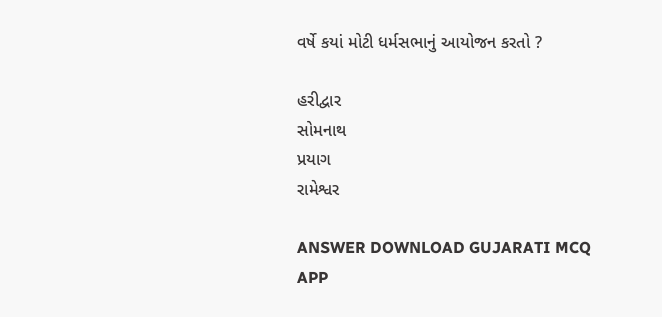વર્ષે કયાં મોટી ધર્મસભાનું આયોજન કરતો ?

હરીદ્વાર
સોમનાથ
પ્રયાગ
રામેશ્વર

ANSWER DOWNLOAD GUJARATI MCQ APP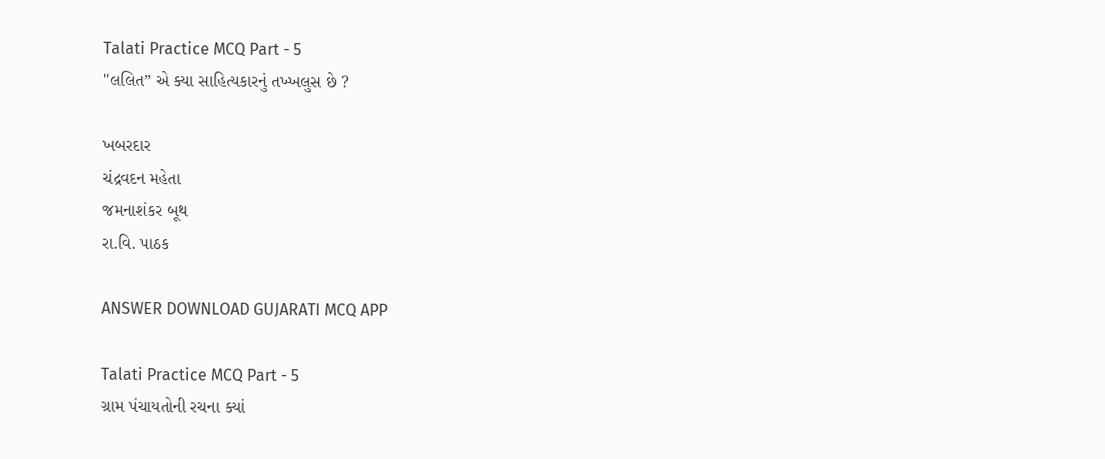Talati Practice MCQ Part - 5
"લલિત” એ ક્યા સાહિત્યકારનું તખ્ખલુસ છે ?

ખબરદાર
ચંદ્રવદન મહેતા
જમનાશંકર બૂથ
રા.વિ. પાઠક

ANSWER DOWNLOAD GUJARATI MCQ APP

Talati Practice MCQ Part - 5
ગ્રામ પંચાયતોની રચના ક્યાં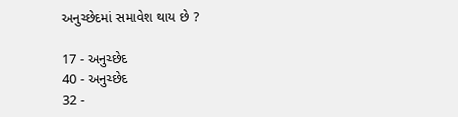અનુચ્છેદમાં સમાવેશ થાય છે ?

17 - અનુચ્છેદ
40 - અનુચ્છેદ
32 -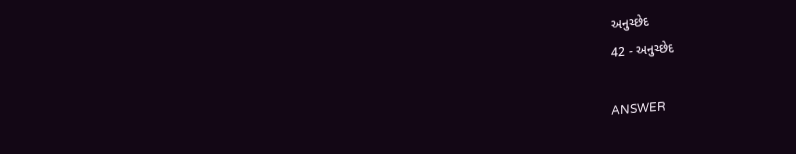અનુચ્છેદ
42 - અનુચ્છેદ

ANSWER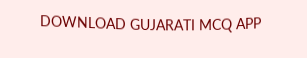DOWNLOAD GUJARATI MCQ APP